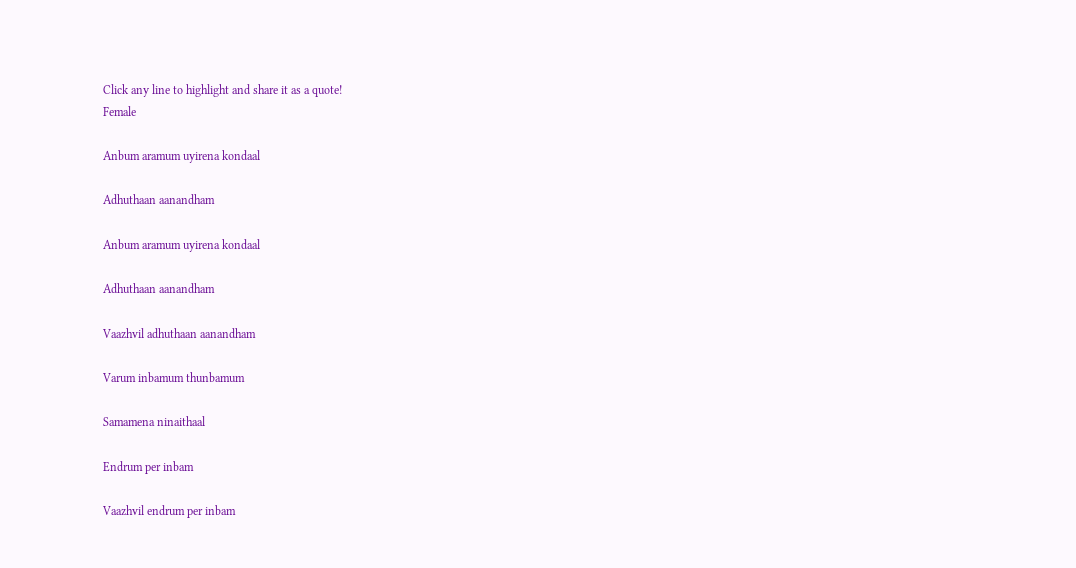Click any line to highlight and share it as a quote!
Female

Anbum aramum uyirena kondaal

Adhuthaan aanandham

Anbum aramum uyirena kondaal

Adhuthaan aanandham

Vaazhvil adhuthaan aanandham

Varum inbamum thunbamum

Samamena ninaithaal

Endrum per inbam

Vaazhvil endrum per inbam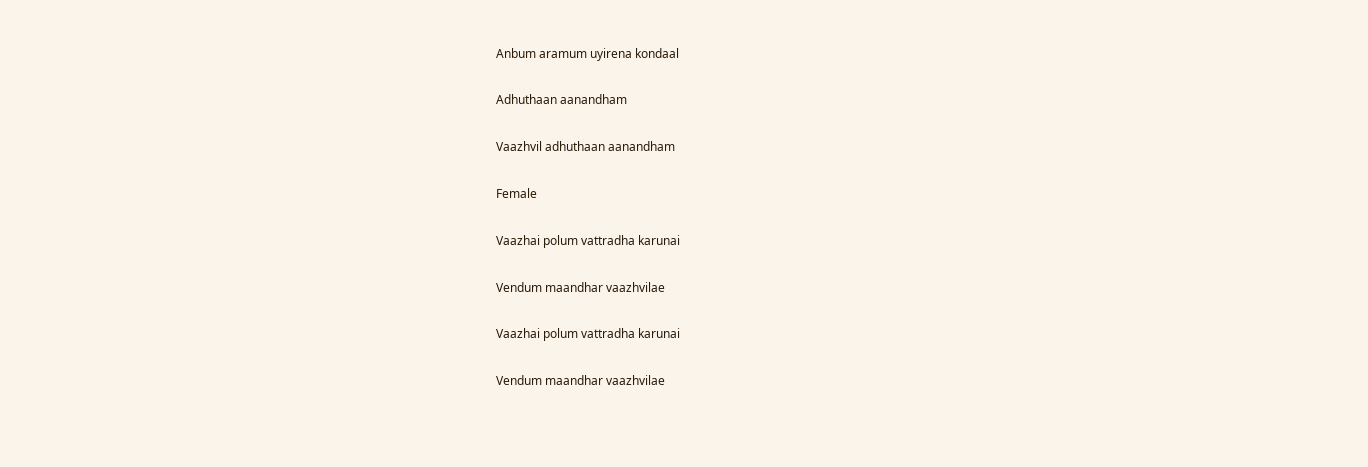Anbum aramum uyirena kondaal

Adhuthaan aanandham

Vaazhvil adhuthaan aanandham

Female

Vaazhai polum vattradha karunai

Vendum maandhar vaazhvilae

Vaazhai polum vattradha karunai

Vendum maandhar vaazhvilae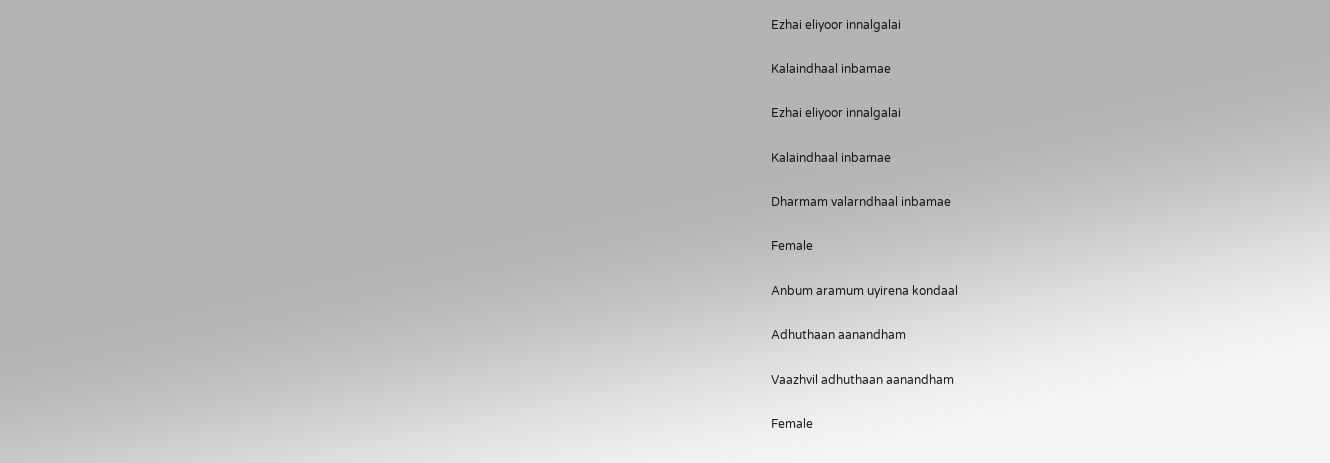Ezhai eliyoor innalgalai

Kalaindhaal inbamae

Ezhai eliyoor innalgalai

Kalaindhaal inbamae

Dharmam valarndhaal inbamae

Female

Anbum aramum uyirena kondaal

Adhuthaan aanandham

Vaazhvil adhuthaan aanandham

Female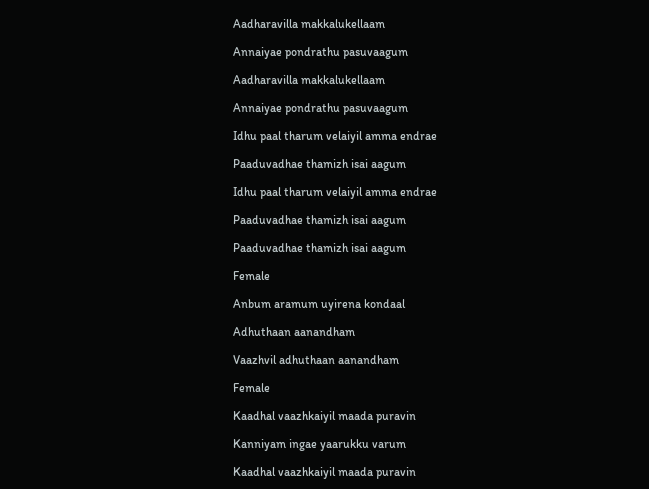Aadharavilla makkalukellaam

Annaiyae pondrathu pasuvaagum

Aadharavilla makkalukellaam

Annaiyae pondrathu pasuvaagum

Idhu paal tharum velaiyil amma endrae

Paaduvadhae thamizh isai aagum

Idhu paal tharum velaiyil amma endrae

Paaduvadhae thamizh isai aagum

Paaduvadhae thamizh isai aagum

Female

Anbum aramum uyirena kondaal

Adhuthaan aanandham

Vaazhvil adhuthaan aanandham

Female

Kaadhal vaazhkaiyil maada puravin

Kanniyam ingae yaarukku varum

Kaadhal vaazhkaiyil maada puravin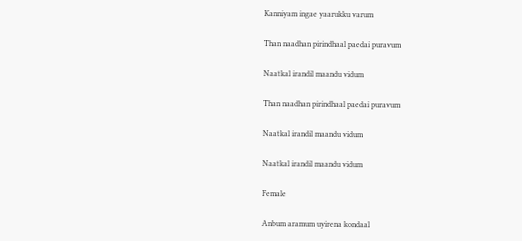Kanniyam ingae yaarukku varum

Than naadhan pirindhaal paedai puravum

Naatkal irandil maandu vidum

Than naadhan pirindhaal paedai puravum

Naatkal irandil maandu vidum

Naatkal irandil maandu vidum

Female

Anbum aramum uyirena kondaal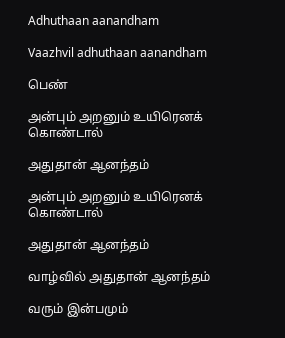Adhuthaan aanandham

Vaazhvil adhuthaan aanandham

பெண்

அன்பும் அறனும் உயிரெனக் கொண்டால்

அதுதான் ஆனந்தம்

அன்பும் அறனும் உயிரெனக் கொண்டால்

அதுதான் ஆனந்தம்

வாழ்வில் அதுதான் ஆனந்தம்

வரும் இன்பமும்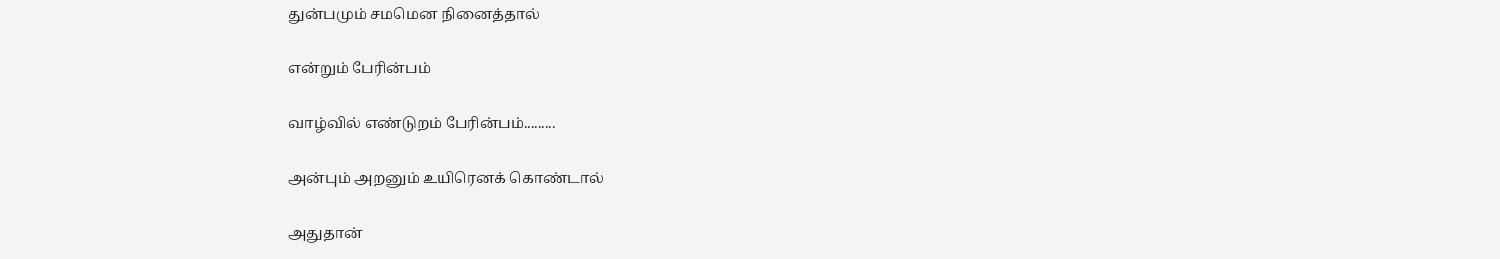துன்பமும் சமமென நினைத்தால்

என்றும் பேரின்பம்

வாழ்வில் எண்டுறம் பேரின்பம்.........

அன்பும் அறனும் உயிரெனக் கொண்டால்

அதுதான்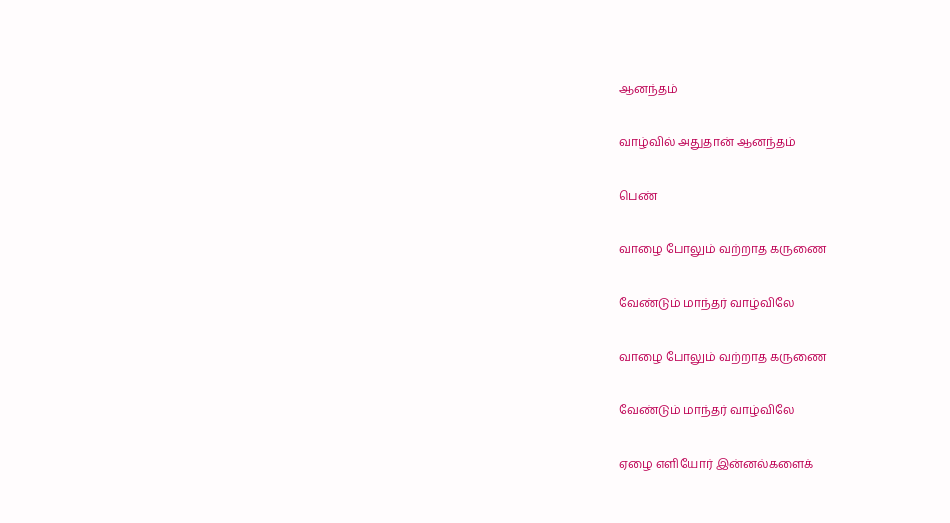ஆனந்தம்

வாழ்வில் அதுதான் ஆனந்தம்

பெண்

வாழை போலும் வற்றாத கருணை

வேண்டும் மாந்தர் வாழ்விலே

வாழை போலும் வற்றாத கருணை

வேண்டும் மாந்தர் வாழ்விலே

ஏழை எளியோர் இன்னல்களைக்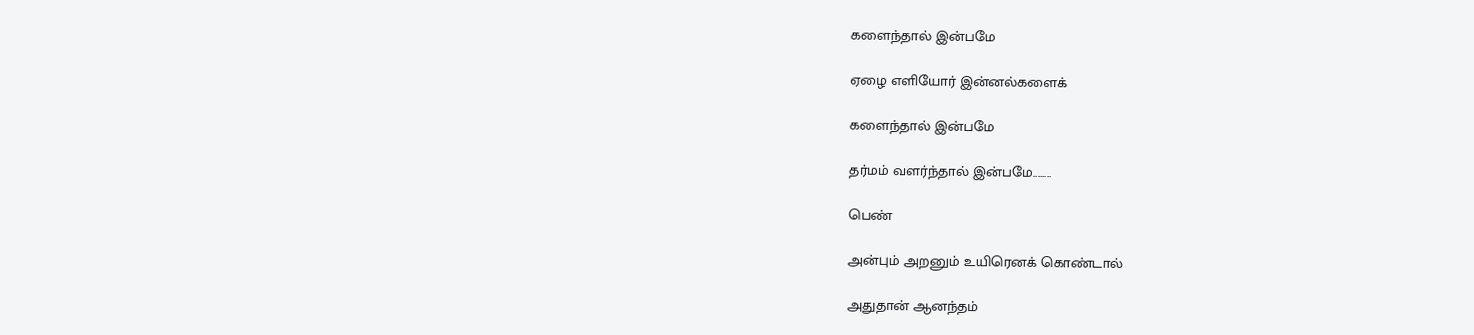களைந்தால் இன்பமே

ஏழை எளியோர் இன்னல்களைக்

களைந்தால் இன்பமே

தர்மம் வளர்ந்தால் இன்பமே........

பெண்

அன்பும் அறனும் உயிரெனக் கொண்டால்

அதுதான் ஆனந்தம்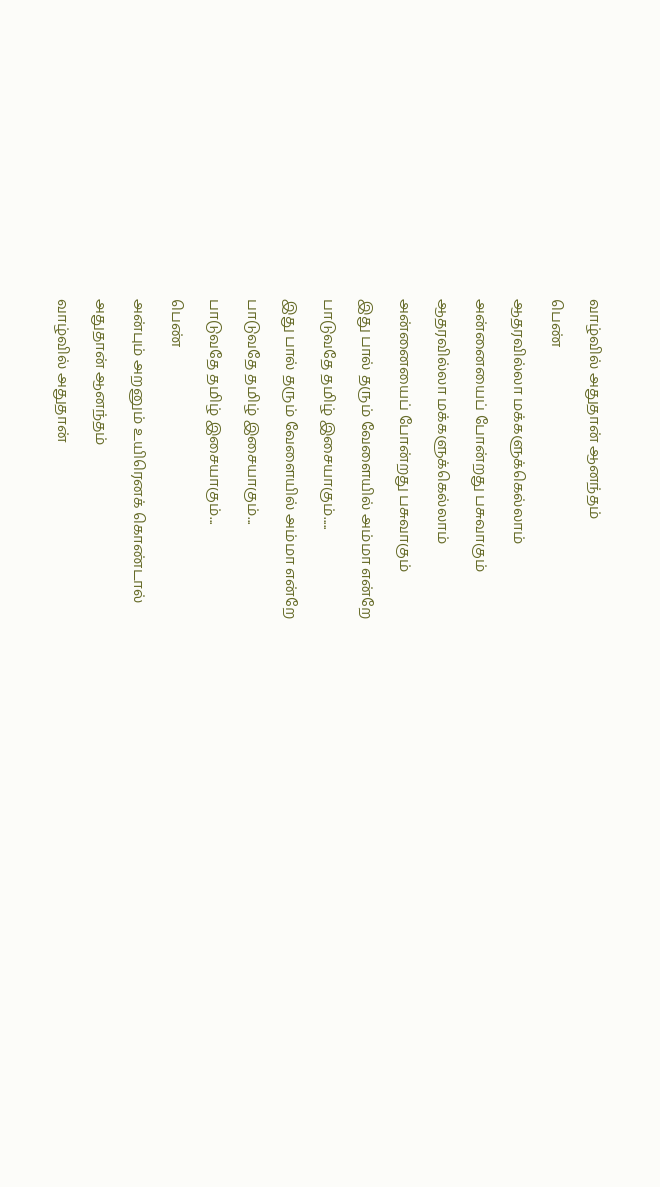வாழ்வில் அதுதான் ஆனந்தம்

பெண்

ஆதரவில்லா மக்களுக்கெல்லாம்

அன்னையைப் போன்றது பசுவாகும்

ஆதரவில்லா மக்களுக்கெல்லாம்

அன்னையைப் போன்றது பசுவாகும்

இது பால் தரும் வேளையில் அம்மா என்றே

பாடுவதே தமிழ் இசையாகும்.....

இது பால் தரும் வேளையில் அம்மா என்றே

பாடுவதே தமிழ் இசையாகும்...

பாடுவதே தமிழ் இசையாகும்...

பெண்

அன்பும் அறனும் உயிரெனக் கொண்டால்

அதுதான் ஆனந்தம்

வாழ்வில் அதுதான்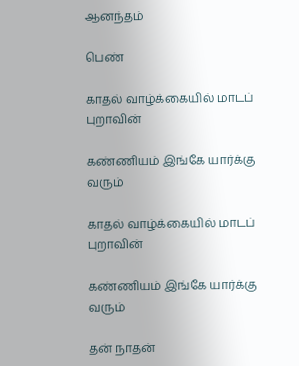ஆனந்தம்

பெண்

காதல் வாழ்க்கையில் மாடப் புறாவின்

கண்ணியம் இங்கே யார்க்கு வரும்

காதல் வாழ்க்கையில் மாடப் புறாவின்

கண்ணியம் இங்கே யார்க்கு வரும்

தன் நாதன்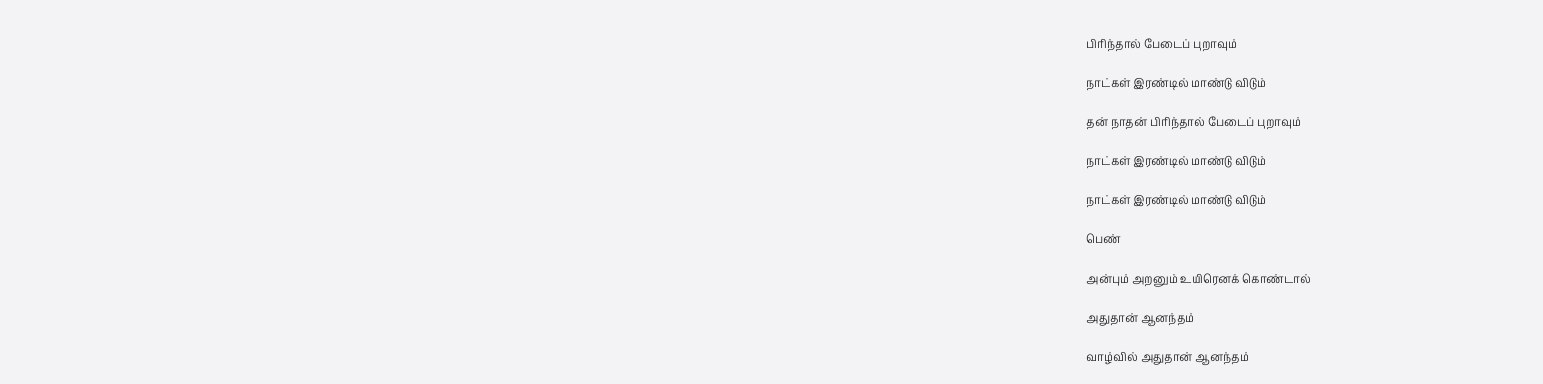பிரிந்தால் பேடைப் புறாவும்

நாட்கள் இரண்டில் மாண்டு விடும்

தன் நாதன் பிரிந்தால் பேடைப் புறாவும்

நாட்கள் இரண்டில் மாண்டு விடும்

நாட்கள் இரண்டில் மாண்டு விடும்

பெண்

அன்பும் அறனும் உயிரெனக் கொண்டால்

அதுதான் ஆனந்தம்

வாழ்வில் அதுதான் ஆனந்தம்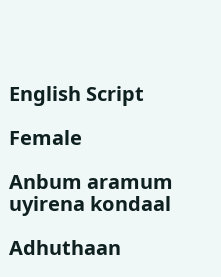English Script

Female

Anbum aramum uyirena kondaal

Adhuthaan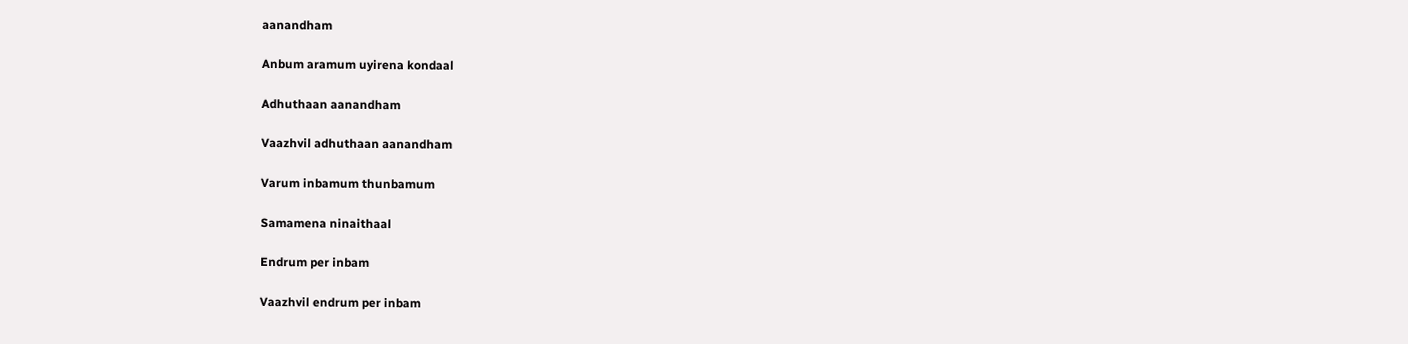aanandham

Anbum aramum uyirena kondaal

Adhuthaan aanandham

Vaazhvil adhuthaan aanandham

Varum inbamum thunbamum

Samamena ninaithaal

Endrum per inbam

Vaazhvil endrum per inbam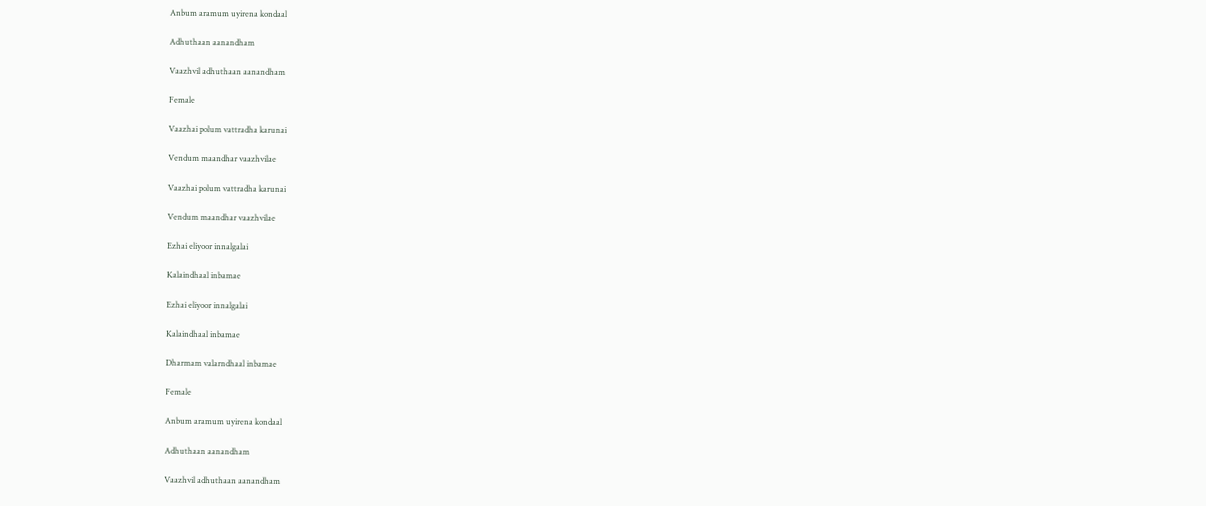Anbum aramum uyirena kondaal

Adhuthaan aanandham

Vaazhvil adhuthaan aanandham

Female

Vaazhai polum vattradha karunai

Vendum maandhar vaazhvilae

Vaazhai polum vattradha karunai

Vendum maandhar vaazhvilae

Ezhai eliyoor innalgalai

Kalaindhaal inbamae

Ezhai eliyoor innalgalai

Kalaindhaal inbamae

Dharmam valarndhaal inbamae

Female

Anbum aramum uyirena kondaal

Adhuthaan aanandham

Vaazhvil adhuthaan aanandham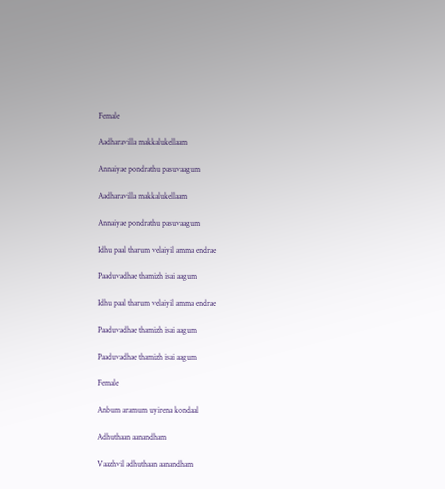Female

Aadharavilla makkalukellaam

Annaiyae pondrathu pasuvaagum

Aadharavilla makkalukellaam

Annaiyae pondrathu pasuvaagum

Idhu paal tharum velaiyil amma endrae

Paaduvadhae thamizh isai aagum

Idhu paal tharum velaiyil amma endrae

Paaduvadhae thamizh isai aagum

Paaduvadhae thamizh isai aagum

Female

Anbum aramum uyirena kondaal

Adhuthaan aanandham

Vaazhvil adhuthaan aanandham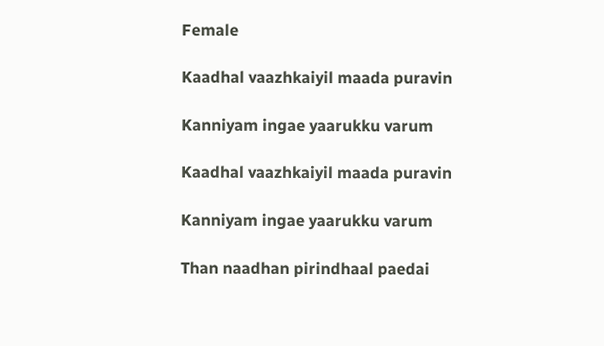Female

Kaadhal vaazhkaiyil maada puravin

Kanniyam ingae yaarukku varum

Kaadhal vaazhkaiyil maada puravin

Kanniyam ingae yaarukku varum

Than naadhan pirindhaal paedai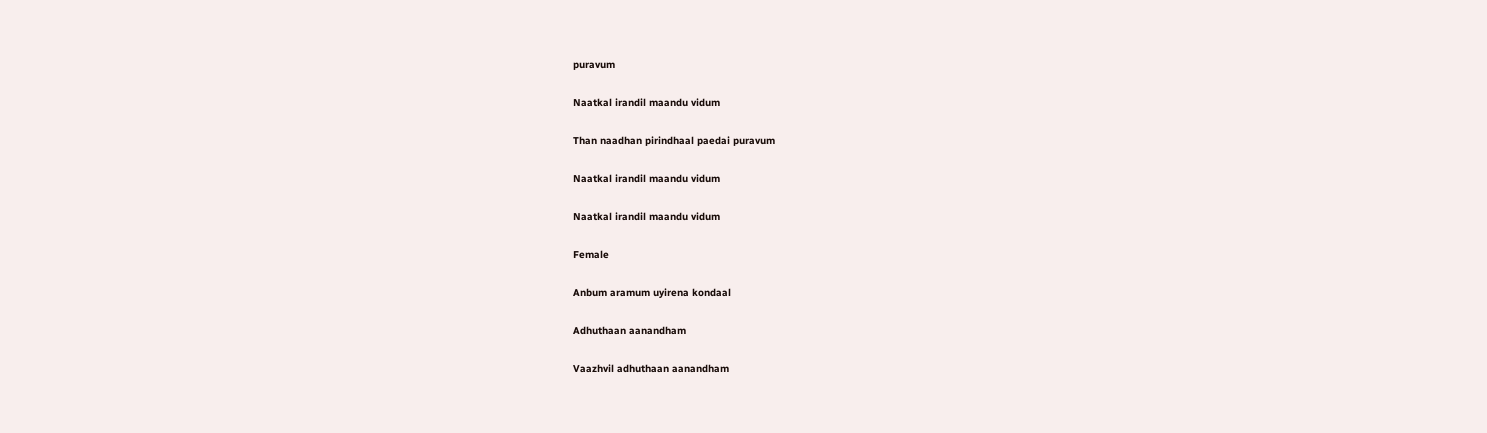puravum

Naatkal irandil maandu vidum

Than naadhan pirindhaal paedai puravum

Naatkal irandil maandu vidum

Naatkal irandil maandu vidum

Female

Anbum aramum uyirena kondaal

Adhuthaan aanandham

Vaazhvil adhuthaan aanandham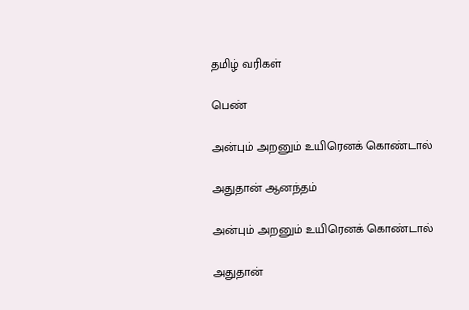தமிழ் வரிகள்

பெண்

அன்பும் அறனும் உயிரெனக் கொண்டால்

அதுதான் ஆனந்தம்

அன்பும் அறனும் உயிரெனக் கொண்டால்

அதுதான்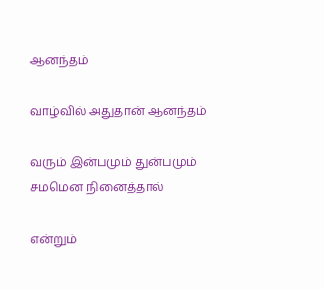ஆனந்தம்

வாழ்வில் அதுதான் ஆனந்தம்

வரும் இன்பமும் துன்பமும் சமமென நினைத்தால்

என்றும்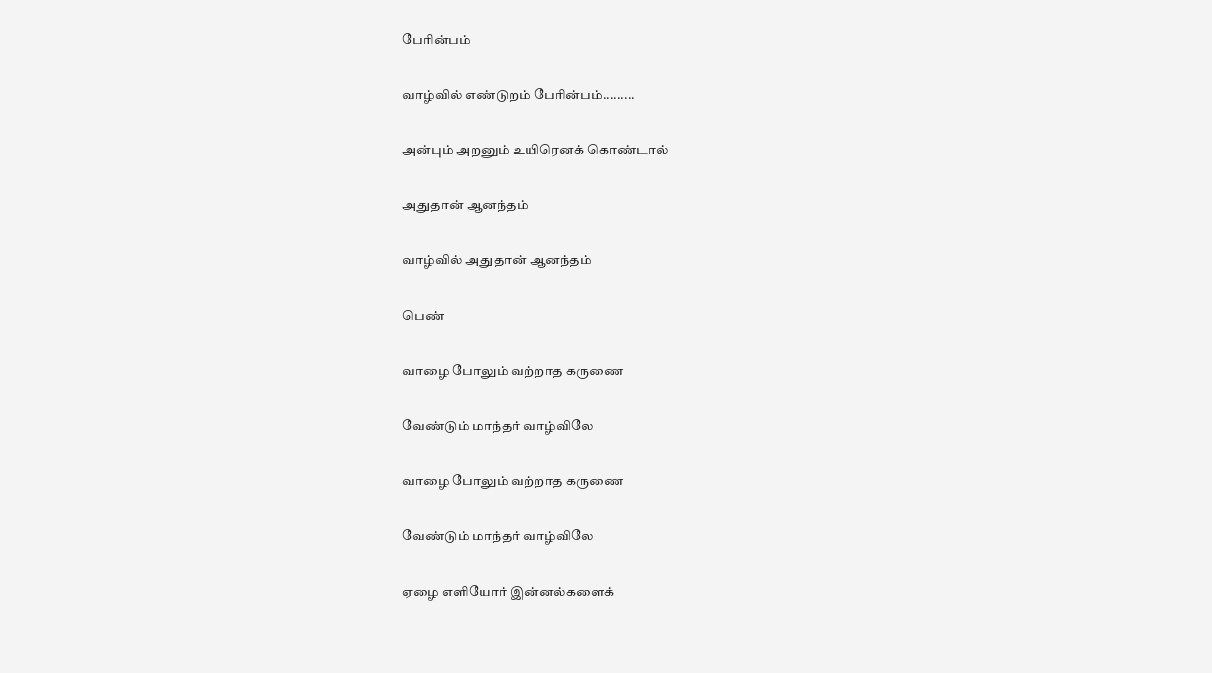பேரின்பம்

வாழ்வில் எண்டுறம் பேரின்பம்.........

அன்பும் அறனும் உயிரெனக் கொண்டால்

அதுதான் ஆனந்தம்

வாழ்வில் அதுதான் ஆனந்தம்

பெண்

வாழை போலும் வற்றாத கருணை

வேண்டும் மாந்தர் வாழ்விலே

வாழை போலும் வற்றாத கருணை

வேண்டும் மாந்தர் வாழ்விலே

ஏழை எளியோர் இன்னல்களைக்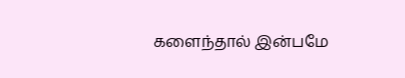களைந்தால் இன்பமே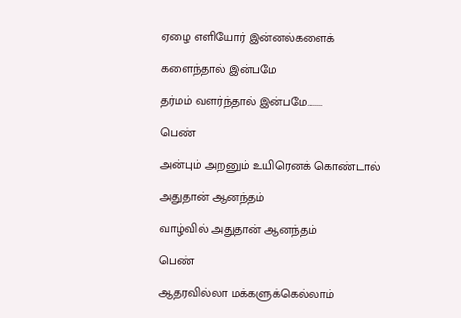ஏழை எளியோர் இன்னல்களைக்

களைந்தால் இன்பமே

தர்மம் வளர்ந்தால் இன்பமே........

பெண்

அன்பும் அறனும் உயிரெனக் கொண்டால்

அதுதான் ஆனந்தம்

வாழ்வில் அதுதான் ஆனந்தம்

பெண்

ஆதரவில்லா மக்களுக்கெல்லாம்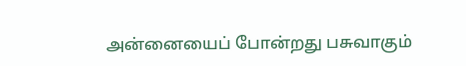அன்னையைப் போன்றது பசுவாகும்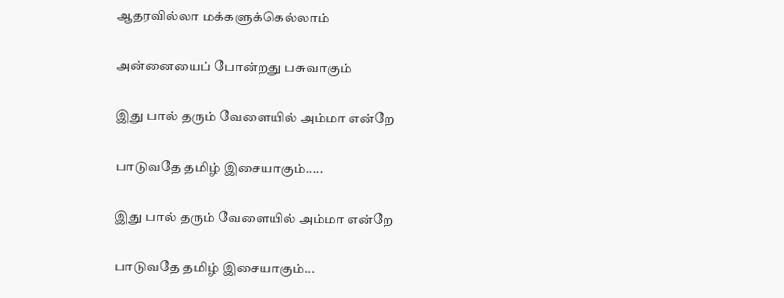ஆதரவில்லா மக்களுக்கெல்லாம்

அன்னையைப் போன்றது பசுவாகும்

இது பால் தரும் வேளையில் அம்மா என்றே

பாடுவதே தமிழ் இசையாகும்.....

இது பால் தரும் வேளையில் அம்மா என்றே

பாடுவதே தமிழ் இசையாகும்...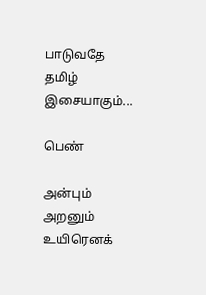பாடுவதே தமிழ் இசையாகும்...

பெண்

அன்பும் அறனும் உயிரெனக்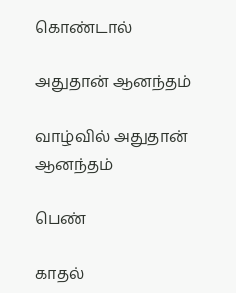கொண்டால்

அதுதான் ஆனந்தம்

வாழ்வில் அதுதான் ஆனந்தம்

பெண்

காதல்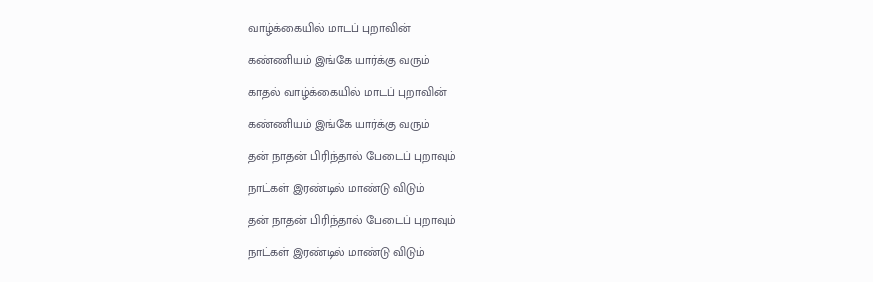வாழ்க்கையில் மாடப் புறாவின்

கண்ணியம் இங்கே யார்க்கு வரும்

காதல் வாழ்க்கையில் மாடப் புறாவின்

கண்ணியம் இங்கே யார்க்கு வரும்

தன் நாதன் பிரிந்தால் பேடைப் புறாவும்

நாட்கள் இரண்டில் மாண்டு விடும்

தன் நாதன் பிரிந்தால் பேடைப் புறாவும்

நாட்கள் இரண்டில் மாண்டு விடும்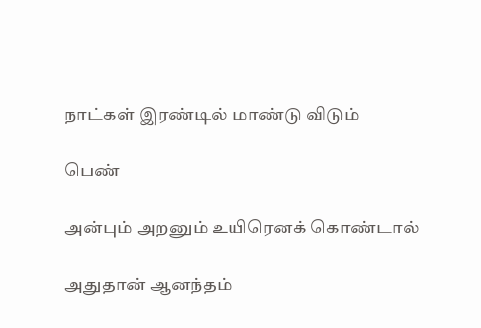நாட்கள் இரண்டில் மாண்டு விடும்

பெண்

அன்பும் அறனும் உயிரெனக் கொண்டால்

அதுதான் ஆனந்தம்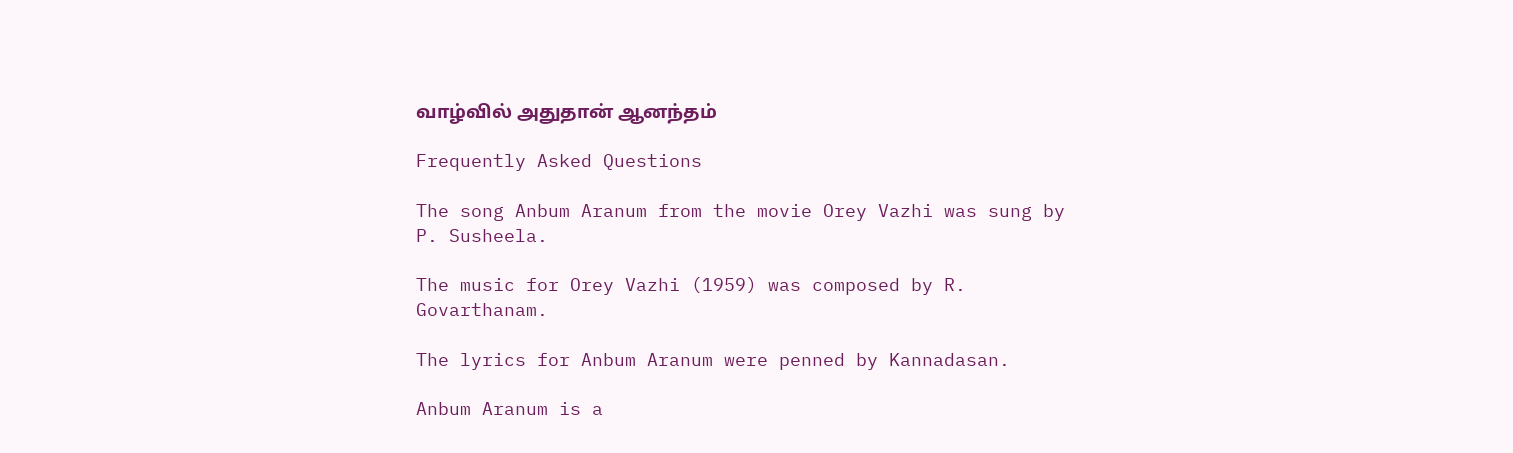வாழ்வில் அதுதான் ஆனந்தம்

Frequently Asked Questions

The song Anbum Aranum from the movie Orey Vazhi was sung by P. Susheela.

The music for Orey Vazhi (1959) was composed by R. Govarthanam.

The lyrics for Anbum Aranum were penned by Kannadasan.

Anbum Aranum is a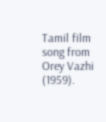Tamil film song from Orey Vazhi (1959).